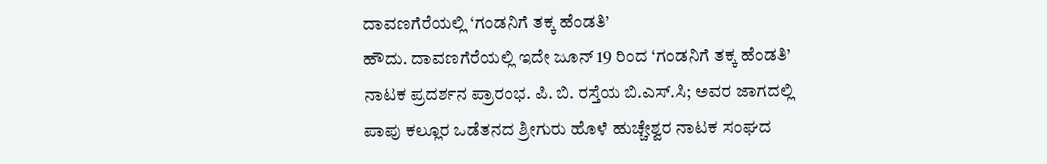ದಾವಣಗೆರೆಯಲ್ಲಿ ‘ಗಂಡನಿಗೆ ತಕ್ಕ ಹೆಂಡತಿ’
ಹೌದು. ದಾವಣಗೆರೆಯಲ್ಲಿ ಇದೇ ಜೂನ್ 19 ರಿಂದ ‘ಗಂಡನಿಗೆ ತಕ್ಕ ಹೆಂಡತಿ’ ನಾಟಕ ಪ್ರದರ್ಶನ ಪ್ರಾರಂಭ. ಪಿ. ಬಿ. ರಸ್ತೆಯ ಬಿ.ಎಸ್.ಸಿ; ಅವರ ಜಾಗದಲ್ಲಿ ಪಾಪು ಕಲ್ಲೂರ ಒಡೆತನದ ಶ್ರೀಗುರು ಹೊಳೆ ಹುಚ್ಚೇಶ್ವರ ನಾಟಕ ಸಂಘದ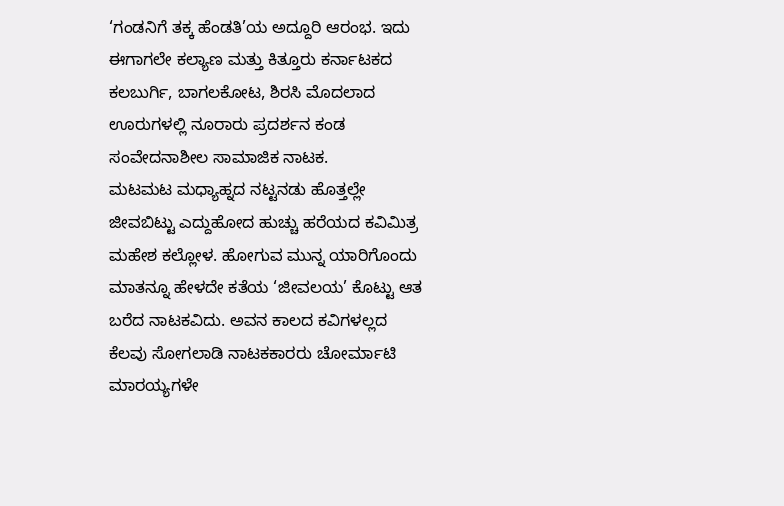‘ಗಂಡನಿಗೆ ತಕ್ಕ ಹೆಂಡತಿ’ಯ ಅದ್ದೂರಿ ಆರಂಭ. ಇದು ಈಗಾಗಲೇ ಕಲ್ಯಾಣ ಮತ್ತು ಕಿತ್ತೂರು ಕರ್ನಾಟಕದ ಕಲಬುರ್ಗಿ, ಬಾಗಲಕೋಟ, ಶಿರಸಿ ಮೊದಲಾದ ಊರುಗಳಲ್ಲಿ ನೂರಾರು ಪ್ರದರ್ಶನ ಕಂಡ ಸಂವೇದನಾಶೀಲ ಸಾಮಾಜಿಕ ನಾಟಕ.
ಮಟಮಟ ಮಧ್ಯಾಹ್ನದ ನಟ್ಟನಡು ಹೊತ್ತಲ್ಲೇ ಜೀವಬಿಟ್ಟು ಎದ್ದುಹೋದ ಹುಚ್ಚು ಹರೆಯದ ಕವಿಮಿತ್ರ ಮಹೇಶ ಕಲ್ಲೋಳ. ಹೋಗುವ ಮುನ್ನ ಯಾರಿಗೊಂದು ಮಾತನ್ನೂ ಹೇಳದೇ ಕತೆಯ ‘ಜೀವಲಯ’ ಕೊಟ್ಟು ಆತ ಬರೆದ ನಾಟಕವಿದು. ಅವನ ಕಾಲದ ಕವಿಗಳಲ್ಲದ ಕೆಲವು ಸೋಗಲಾಡಿ ನಾಟಕಕಾರರು ಚೋರ್ಮಾಟಿ ಮಾರಯ್ಯಗಳೇ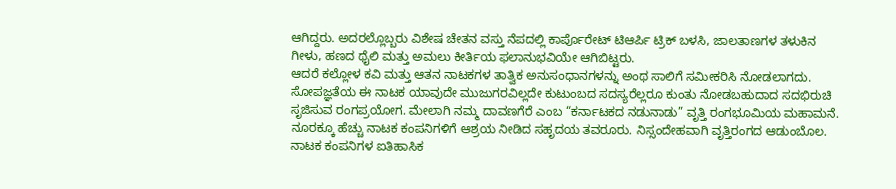ಆಗಿದ್ದರು. ಅದರಲ್ಲೊಬ್ಬರು ವಿಶೇಷ ಚೇತನ ವಸ್ತು ನೆಪದಲ್ಲಿ ಕಾರ್ಪೊರೇಟ್ ಟಿಆರ್ಪಿ ಟ್ರಿಕ್ ಬಳಸಿ, ಜಾಲತಾಣಗಳ ತಳುಕಿನ ಗೀಳು, ಹಣದ ಥೈಲಿ ಮತ್ತು ಅಮಲು ಕೀರ್ತಿಯ ಫಲಾನುಭವಿಯೇ ಆಗಿಬಿಟ್ಟರು.
ಆದರೆ ಕಲ್ಲೋಳ ಕವಿ ಮತ್ತು ಆತನ ನಾಟಕಗಳ ತಾತ್ವಿಕ ಅನುಸಂಧಾನಗಳನ್ನು ಅಂಥ ಸಾಲಿಗೆ ಸಮೀಕರಿಸಿ ನೋಡಲಾಗದು. ಸೋಪಜ್ಞತೆಯ ಈ ನಾಟಕ ಯಾವುದೇ ಮುಜುಗರವಿಲ್ಲದೇ ಕುಟುಂಬದ ಸದಸ್ಯರೆಲ್ಲರೂ ಕುಂತು ನೋಡಬಹುದಾದ ಸದಭಿರುಚಿ ಸೃಜಿಸುವ ರಂಗಪ್ರಯೋಗ. ಮೇಲಾಗಿ ನಮ್ಮ ದಾವಣಗೆರೆ ಎಂಬ “ಕರ್ನಾಟಕದ ನಡುನಾಡು” ವೃತ್ತಿ ರಂಗಭೂಮಿಯ ಮಹಾಮನೆ. ನೂರಕ್ಕೂ ಹೆಚ್ಚು ನಾಟಕ ಕಂಪನಿಗಳಿಗೆ ಆಶ್ರಯ ನೀಡಿದ ಸಹೃದಯ ತವರೂರು. ನಿಸ್ಸಂದೇಹವಾಗಿ ವೃತ್ತಿರಂಗದ ಆಡುಂಬೊಲ.
ನಾಟಕ ಕಂಪನಿಗಳ ಐತಿಹಾಸಿಕ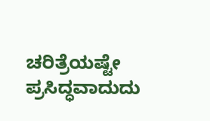ಚರಿತ್ರೆಯಷ್ಟೇ ಪ್ರಸಿದ್ಧವಾದುದು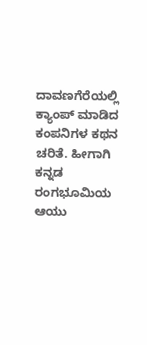ದಾವಣಗೆರೆಯಲ್ಲಿ ಕ್ಯಾಂಪ್ ಮಾಡಿದ ಕಂಪನಿಗಳ ಕಥನ ಚರಿತೆ. ಹೀಗಾಗಿ ಕನ್ನಡ ರಂಗಭೂಮಿಯ ಆಯು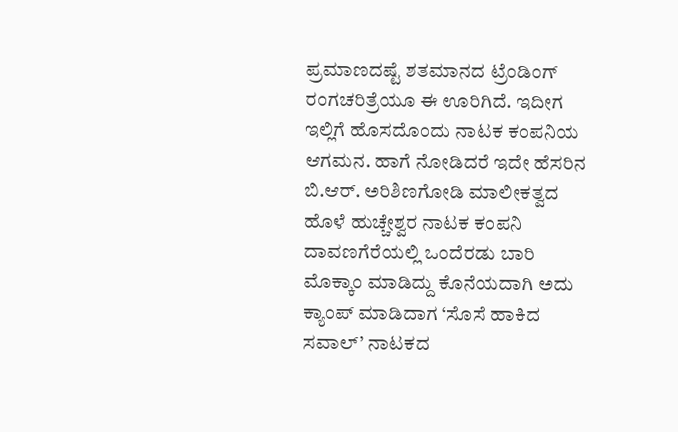ಪ್ರಮಾಣದಷ್ಟೆ ಶತಮಾನದ ಟ್ರೆಂಡಿಂಗ್ ರಂಗಚರಿತ್ರೆಯೂ ಈ ಊರಿಗಿದೆ. ಇದೀಗ ಇಲ್ಲಿಗೆ ಹೊಸದೊಂದು ನಾಟಕ ಕಂಪನಿಯ ಆಗಮನ. ಹಾಗೆ ನೋಡಿದರೆ ಇದೇ ಹೆಸರಿನ ಬಿ.ಆರ್. ಅರಿಶಿಣಗೋಡಿ ಮಾಲೀಕತ್ವದ ಹೊಳೆ ಹುಚ್ಚೇಶ್ವರ ನಾಟಕ ಕಂಪನಿ ದಾವಣಗೆರೆಯಲ್ಲಿ ಒಂದೆರಡು ಬಾರಿ ಮೊಕ್ಕಾಂ ಮಾಡಿದ್ದು ಕೊನೆಯದಾಗಿ ಅದು ಕ್ಯಾಂಪ್ ಮಾಡಿದಾಗ ‘ಸೊಸೆ ಹಾಕಿದ ಸವಾಲ್’ ನಾಟಕದ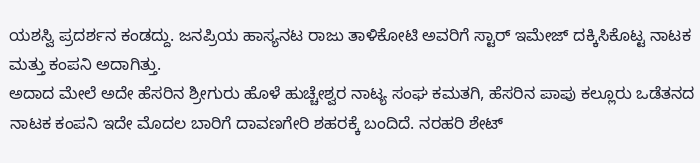ಯಶಸ್ವಿ ಪ್ರದರ್ಶನ ಕಂಡದ್ದು. ಜನಪ್ರಿಯ ಹಾಸ್ಯನಟ ರಾಜು ತಾಳಿಕೋಟಿ ಅವರಿಗೆ ಸ್ಟಾರ್ ಇಮೇಜ್ ದಕ್ಕಿಸಿಕೊಟ್ಟ ನಾಟಕ ಮತ್ತು ಕಂಪನಿ ಅದಾಗಿತ್ತು.
ಅದಾದ ಮೇಲೆ ಅದೇ ಹೆಸರಿನ ಶ್ರೀಗುರು ಹೊಳೆ ಹುಚ್ಚೇಶ್ವರ ನಾಟ್ಯ ಸಂಘ ಕಮತಗಿ, ಹೆಸರಿನ ಪಾಪು ಕಲ್ಲೂರು ಒಡೆತನದ ನಾಟಕ ಕಂಪನಿ ಇದೇ ಮೊದಲ ಬಾರಿಗೆ ದಾವಣಗೇರಿ ಶಹರಕ್ಕೆ ಬಂದಿದೆ. ನರಹರಿ ಶೇಟ್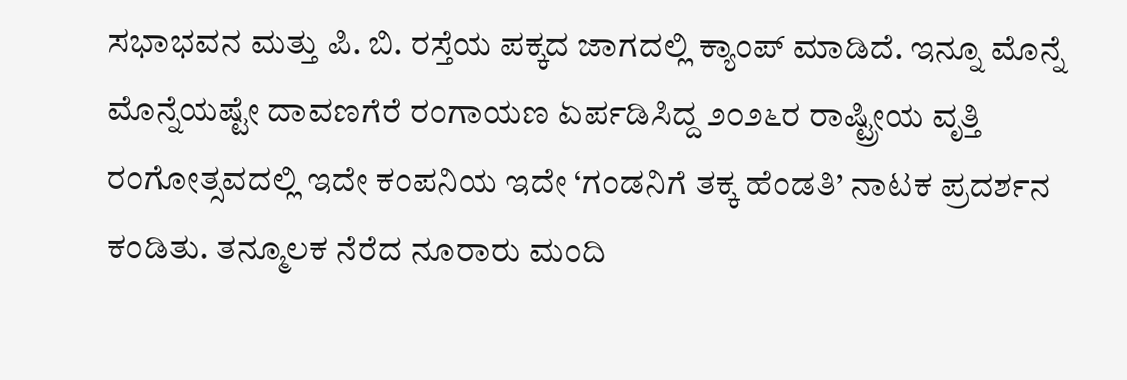ಸಭಾಭವನ ಮತ್ತು ಪಿ. ಬಿ. ರಸ್ತೆಯ ಪಕ್ಕದ ಜಾಗದಲ್ಲಿ ಕ್ಯಾಂಪ್ ಮಾಡಿದೆ. ಇನ್ನೂ ಮೊನ್ನೆ ಮೊನ್ನೆಯಷ್ಟೇ ದಾವಣಗೆರೆ ರಂಗಾಯಣ ಏರ್ಪಡಿಸಿದ್ದ ೨೦೨೬ರ ರಾಷ್ಟ್ರೀಯ ವೃತ್ತಿ ರಂಗೋತ್ಸವದಲ್ಲಿ ಇದೇ ಕಂಪನಿಯ ಇದೇ ‘ಗಂಡನಿಗೆ ತಕ್ಕ ಹೆಂಡತಿ’ ನಾಟಕ ಪ್ರದರ್ಶನ ಕಂಡಿತು. ತನ್ಮೂಲಕ ನೆರೆದ ನೂರಾರು ಮಂದಿ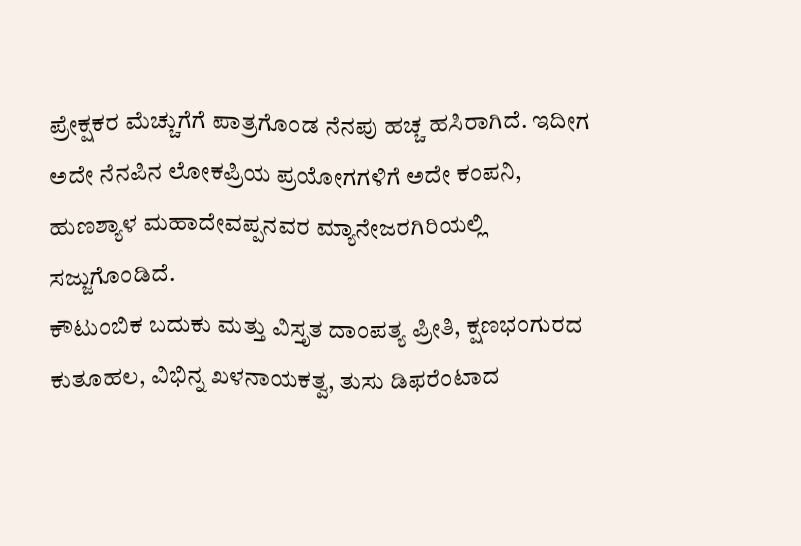ಪ್ರೇಕ್ಷಕರ ಮೆಚ್ಚುಗೆಗೆ ಪಾತ್ರಗೊಂಡ ನೆನಪು ಹಚ್ಚ ಹಸಿರಾಗಿದೆ. ಇದೀಗ ಅದೇ ನೆನಪಿನ ಲೋಕಪ್ರಿಯ ಪ್ರಯೋಗಗಳಿಗೆ ಅದೇ ಕಂಪನಿ, ಹುಣಶ್ಯಾಳ ಮಹಾದೇವಪ್ಪನವರ ಮ್ಯಾನೇಜರಗಿರಿಯಲ್ಲಿ ಸಜ್ಜುಗೊಂಡಿದೆ.
ಕೌಟುಂಬಿಕ ಬದುಕು ಮತ್ತು ವಿಸ್ತೃತ ದಾಂಪತ್ಯ ಪ್ರೀತಿ, ಕ್ಷಣಭಂಗುರದ ಕುತೂಹಲ, ವಿಭಿನ್ನ ಖಳನಾಯಕತ್ವ, ತುಸು ಡಿಫರೆಂಟಾದ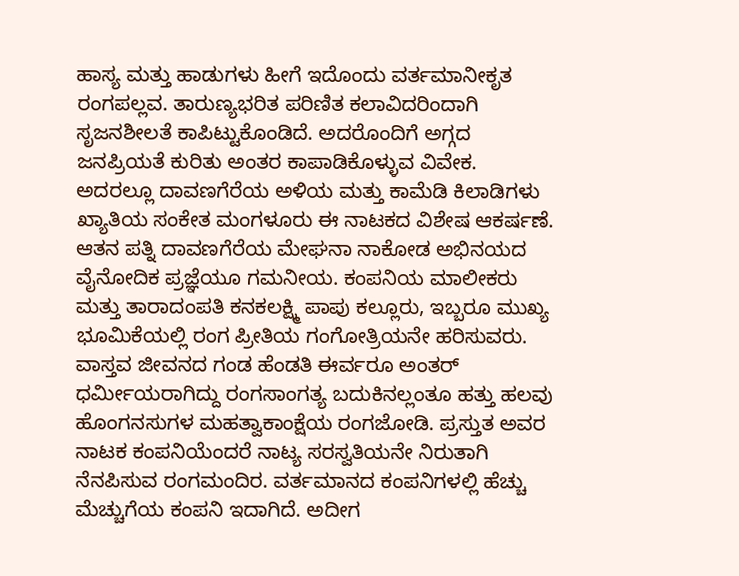ಹಾಸ್ಯ ಮತ್ತು ಹಾಡುಗಳು ಹೀಗೆ ಇದೊಂದು ವರ್ತಮಾನೀಕೃತ ರಂಗಪಲ್ಲವ. ತಾರುಣ್ಯಭರಿತ ಪರಿಣಿತ ಕಲಾವಿದರಿಂದಾಗಿ ಸೃಜನಶೀಲತೆ ಕಾಪಿಟ್ಟುಕೊಂಡಿದೆ. ಅದರೊಂದಿಗೆ ಅಗ್ಗದ ಜನಪ್ರಿಯತೆ ಕುರಿತು ಅಂತರ ಕಾಪಾಡಿಕೊಳ್ಳುವ ವಿವೇಕ.
ಅದರಲ್ಲೂ ದಾವಣಗೆರೆಯ ಅಳಿಯ ಮತ್ತು ಕಾಮೆಡಿ ಕಿಲಾಡಿಗಳು ಖ್ಯಾತಿಯ ಸಂಕೇತ ಮಂಗಳೂರು ಈ ನಾಟಕದ ವಿಶೇಷ ಆಕರ್ಷಣೆ. ಆತನ ಪತ್ನಿ ದಾವಣಗೆರೆಯ ಮೇಘನಾ ನಾಕೋಡ ಅಭಿನಯದ ವೈನೋದಿಕ ಪ್ರಜ್ಞೆಯೂ ಗಮನೀಯ. ಕಂಪನಿಯ ಮಾಲೀಕರು ಮತ್ತು ತಾರಾದಂಪತಿ ಕನಕಲಕ್ಷ್ಮಿ ಪಾಪು ಕಲ್ಲೂರು, ಇಬ್ಬರೂ ಮುಖ್ಯ ಭೂಮಿಕೆಯಲ್ಲಿ ರಂಗ ಪ್ರೀತಿಯ ಗಂಗೋತ್ರಿಯನೇ ಹರಿಸುವರು.
ವಾಸ್ತವ ಜೀವನದ ಗಂಡ ಹೆಂಡತಿ ಈರ್ವರೂ ಅಂತರ್ ಧರ್ಮೀಯರಾಗಿದ್ದು ರಂಗಸಾಂಗತ್ಯ ಬದುಕಿನಲ್ಲಂತೂ ಹತ್ತು ಹಲವು ಹೊಂಗನಸುಗಳ ಮಹತ್ವಾಕಾಂಕ್ಷೆಯ ರಂಗಜೋಡಿ. ಪ್ರಸ್ತುತ ಅವರ ನಾಟಕ ಕಂಪನಿಯೆಂದರೆ ನಾಟ್ಯ ಸರಸ್ವತಿಯನೇ ನಿರುತಾಗಿ ನೆನಪಿಸುವ ರಂಗಮಂದಿರ. ವರ್ತಮಾನದ ಕಂಪನಿಗಳಲ್ಲಿ ಹೆಚ್ಚು ಮೆಚ್ಚುಗೆಯ ಕಂಪನಿ ಇದಾಗಿದೆ. ಅದೀಗ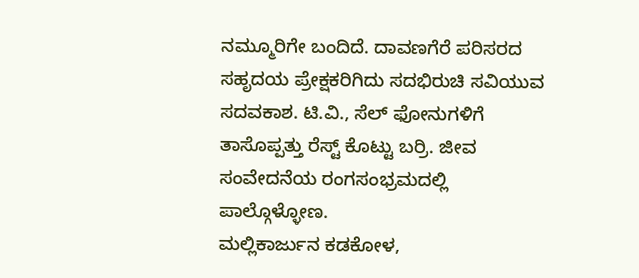ನಮ್ಮೂರಿಗೇ ಬಂದಿದೆ. ದಾವಣಗೆರೆ ಪರಿಸರದ ಸಹೃದಯ ಪ್ರೇಕ್ಷಕರಿಗಿದು ಸದಭಿರುಚಿ ಸವಿಯುವ ಸದವಕಾಶ. ಟಿ.ವಿ., ಸೆಲ್ ಫೋನುಗಳಿಗೆ ತಾಸೊಪ್ಪತ್ತು ರೆಸ್ಟ್ ಕೊಟ್ಟು ಬರ್ರಿ. ಜೀವ ಸಂವೇದನೆಯ ರಂಗಸಂಭ್ರಮದಲ್ಲಿ ಪಾಲ್ಗೊಳ್ಳೋಣ.
ಮಲ್ಲಿಕಾರ್ಜುನ ಕಡಕೋಳ,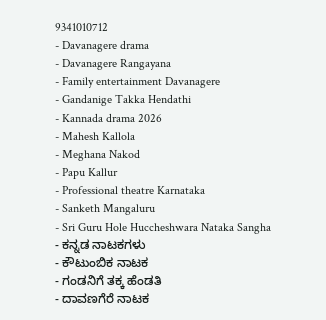9341010712
- Davanagere drama
- Davanagere Rangayana
- Family entertainment Davanagere
- Gandanige Takka Hendathi
- Kannada drama 2026
- Mahesh Kallola
- Meghana Nakod
- Papu Kallur
- Professional theatre Karnataka
- Sanketh Mangaluru
- Sri Guru Hole Huccheshwara Nataka Sangha
- ಕನ್ನಡ ನಾಟಕಗಳು
- ಕೌಟುಂಬಿಕ ನಾಟಕ
- ಗಂಡನಿಗೆ ತಕ್ಕ ಹೆಂಡತಿ
- ದಾವಣಗೆರೆ ನಾಟಕ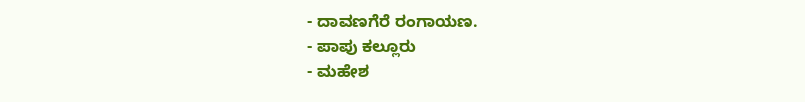- ದಾವಣಗೆರೆ ರಂಗಾಯಣ.
- ಪಾಪು ಕಲ್ಲೂರು
- ಮಹೇಶ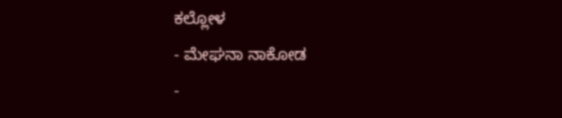ಕಲ್ಲೋಳ
- ಮೇಘನಾ ನಾಕೋಡ
-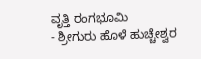ವೃತ್ತಿ ರಂಗಭೂಮಿ
- ಶ್ರೀಗುರು ಹೊಳೆ ಹುಚ್ಚೇಶ್ವರ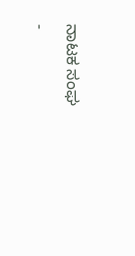ನಾಟಕ ಸಂಘ
-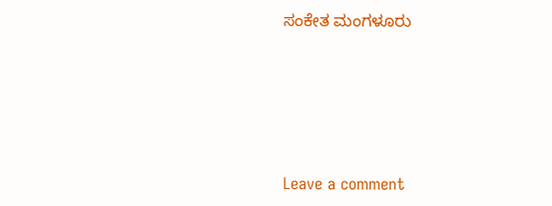ಸಂಕೇತ ಮಂಗಳೂರು





Leave a comment